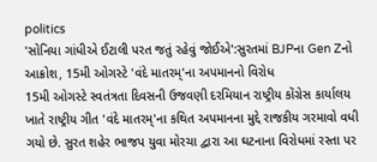politics
'સોનિયા ગાંધીએ ઈટાલી પરત જતું રહેવું જોઈએ':સુરતમાં BJPના Gen Zનો આક્રોશ, 15મી ઓગસ્ટે 'વંદે માતરમ્'ના અપમાનનો વિરોધ
15મી ઓગસ્ટે સ્વતંત્રતા દિવસની ઉજવણી દરમિયાન રાષ્ટ્રીય કોંગ્રેસ કાર્યાલય ખાતે રાષ્ટ્રીય ગીત 'વંદે માતરમ્'ના કથિત અપમાનના મુદ્દે રાજકીય ગરમાવો વધી ગયો છે. સુરત શહેર ભાજપ યુવા મોરચા દ્વારા આ ઘટનાના વિરોધમાં રસ્તા પર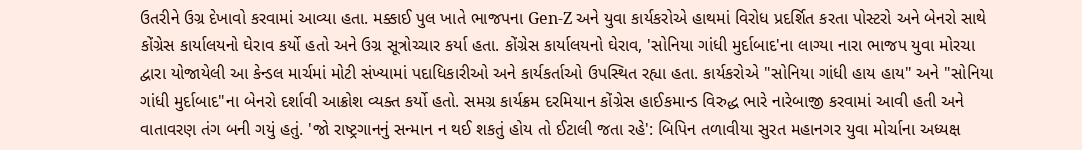ઉતરીને ઉગ્ર દેખાવો કરવામાં આવ્યા હતા. મક્કાઈ પુલ ખાતે ભાજપના Gen-Z અને યુવા કાર્યકરોએ હાથમાં વિરોધ પ્રદર્શિત કરતા પોસ્ટરો અને બેનરો સાથે કોંગ્રેસ કાર્યાલયનો ઘેરાવ કર્યો હતો અને ઉગ્ર સૂત્રોચ્ચાર કર્યા હતા. કોંગ્રેસ કાર્યાલયનો ઘેરાવ, 'સોનિયા ગાંધી મુર્દાબાદ'ના લાગ્યા નારા ભાજપ યુવા મોરચા દ્વારા યોજાયેલી આ કેન્ડલ માર્ચમાં મોટી સંખ્યામાં પદાધિકારીઓ અને કાર્યકર્તાઓ ઉપસ્થિત રહ્યા હતા. કાર્યકરોએ "સોનિયા ગાંધી હાય હાય" અને "સોનિયા ગાંધી મુર્દાબાદ"ના બેનરો દર્શાવી આક્રોશ વ્યક્ત કર્યો હતો. સમગ્ર કાર્યક્રમ દરમિયાન કોંગ્રેસ હાઈકમાન્ડ વિરુદ્ધ ભારે નારેબાજી કરવામાં આવી હતી અને વાતાવરણ તંગ બની ગયું હતું. 'જો રાષ્ટ્રગાનનું સન્માન ન થઈ શકતું હોય તો ઈટાલી જતા રહે': બિપિન તળાવીયા સુરત મહાનગર યુવા મોર્ચાના અધ્યક્ષ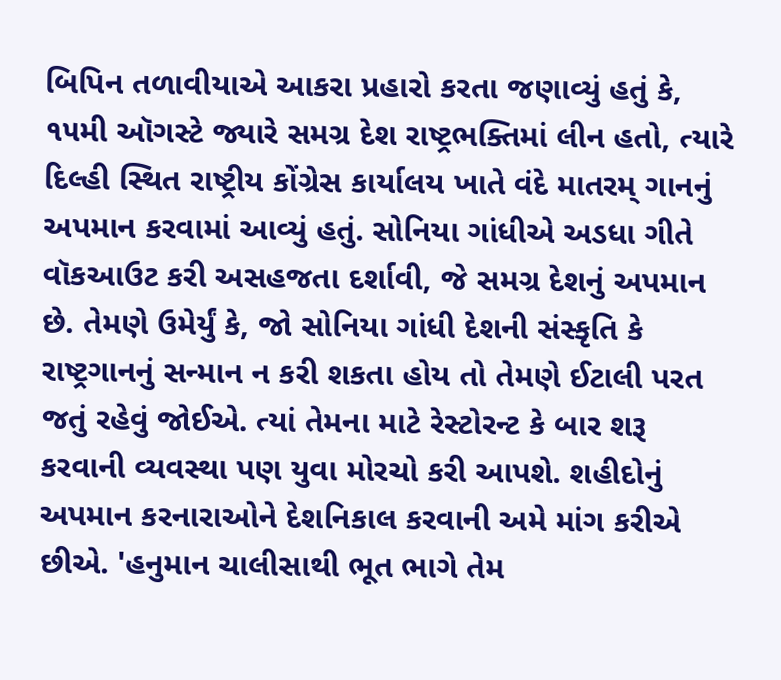બિપિન તળાવીયાએ આકરા પ્રહારો કરતા જણાવ્યું હતું કે, ૧૫મી ઑગસ્ટે જ્યારે સમગ્ર દેશ રાષ્ટ્રભક્તિમાં લીન હતો, ત્યારે દિલ્હી સ્થિત રાષ્ટ્રીય કોંગ્રેસ કાર્યાલય ખાતે વંદે માતરમ્ ગાનનું અપમાન કરવામાં આવ્યું હતું. સોનિયા ગાંધીએ અડધા ગીતે વૉકઆઉટ કરી અસહજતા દર્શાવી, જે સમગ્ર દેશનું અપમાન છે. તેમણે ઉમેર્યું કે, જો સોનિયા ગાંધી દેશની સંસ્કૃતિ કે રાષ્ટ્રગાનનું સન્માન ન કરી શકતા હોય તો તેમણે ઈટાલી પરત જતું રહેવું જોઈએ. ત્યાં તેમના માટે રેસ્ટોરન્ટ કે બાર શરૂ કરવાની વ્યવસ્થા પણ યુવા મોરચો કરી આપશે. શહીદોનું અપમાન કરનારાઓને દેશનિકાલ કરવાની અમે માંગ કરીએ છીએ. 'હનુમાન ચાલીસાથી ભૂત ભાગે તેમ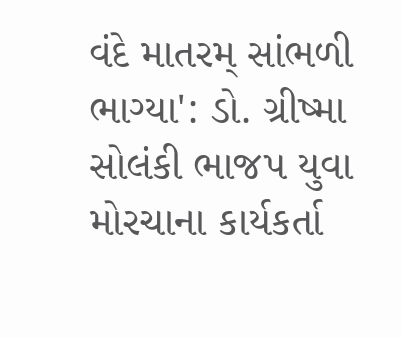વંદે માતરમ્ સાંભળી ભાગ્યા': ડો. ગ્રીષ્મા સોલંકી ભાજપ યુવા મોરચાના કાર્યકર્તા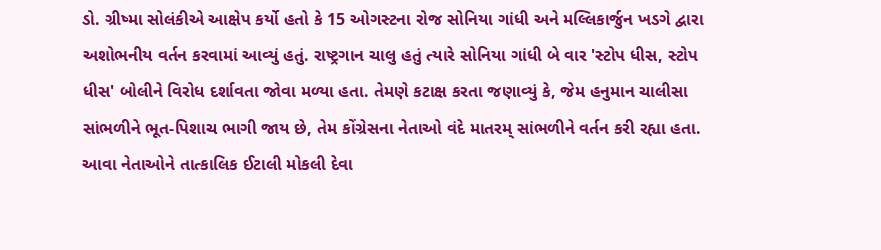ડો. ગ્રીષ્મા સોલંકીએ આક્ષેપ કર્યો હતો કે 15 ઓગસ્ટના રોજ સોનિયા ગાંધી અને મલ્લિકાર્જુન ખડગે દ્વારા અશોભનીય વર્તન કરવામાં આવ્યું હતું. રાષ્ટ્રગાન ચાલુ હતું ત્યારે સોનિયા ગાંધી બે વાર 'સ્ટોપ ધીસ, સ્ટોપ ધીસ' બોલીને વિરોધ દર્શાવતા જોવા મળ્યા હતા. તેમણે કટાક્ષ કરતા જણાવ્યું કે, જેમ હનુમાન ચાલીસા સાંભળીને ભૂત-પિશાચ ભાગી જાય છે, તેમ કોંગ્રેસના નેતાઓ વંદે માતરમ્ સાંભળીને વર્તન કરી રહ્યા હતા. આવા નેતાઓને તાત્કાલિક ઈટાલી મોકલી દેવા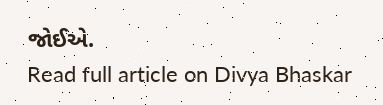જોઈએ.
Read full article on Divya Bhaskar